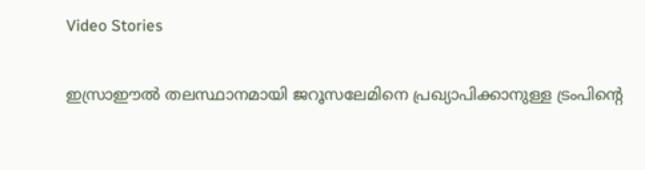Video Stories

ഇസ്രാഈല്‍ തലസ്ഥാനമായി ജറൂസലേമിനെ പ്രഖ്യാപിക്കാനുള്ള ട്രംപിന്റെ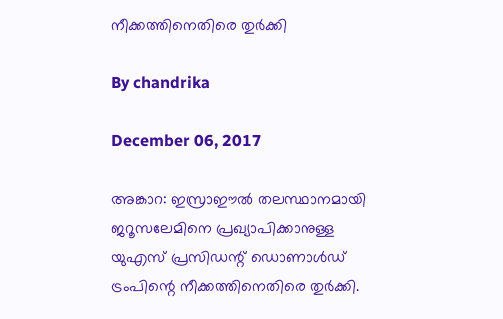നീക്കത്തിനെതിരെ തുര്‍ക്കി

By chandrika

December 06, 2017

അങ്കാറ: ഇസ്രാഈല്‍ തലസ്ഥാനമായി ജറൂസലേമിനെ പ്രഖ്യാപിക്കാനുള്ള യുഎസ് പ്രസിഡന്റ് ഡൊണാള്‍ഡ് ട്രംപിന്റെ നീക്കത്തിനെതിരെ തുര്‍ക്കി.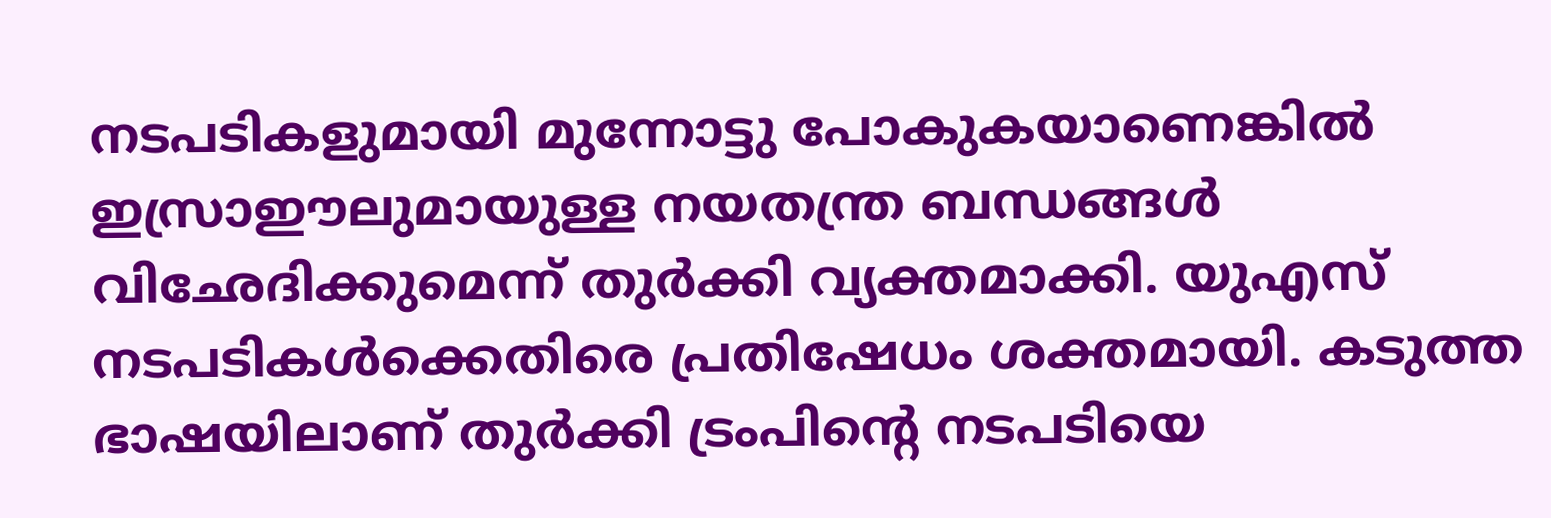നടപടികളുമായി മുന്നോട്ടു പോകുകയാണെങ്കില്‍ ഇസ്രാഈലുമായുള്ള നയതന്ത്ര ബന്ധങ്ങള്‍ വിഛേദിക്കുമെന്ന് തുര്‍ക്കി വ്യക്തമാക്കി. യുഎസ് നടപടികള്‍ക്കെതിരെ പ്രതിഷേധം ശക്തമായി. കടുത്ത ഭാഷയിലാണ് തുര്‍ക്കി ട്രംപിന്റെ നടപടിയെ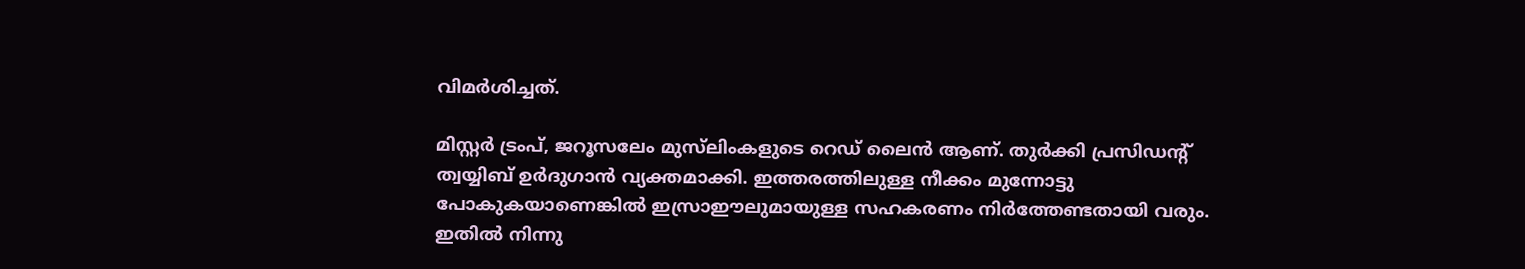വിമര്‍ശിച്ചത്.

മിസ്റ്റര്‍ ട്രംപ്, ജറൂസലേം മുസ്‌ലിംകളുടെ റെഡ് ലൈന്‍ ആണ്. തുര്‍ക്കി പ്രസിഡന്റ് ത്വയ്യിബ് ഉര്‍ദുഗാന്‍ വ്യക്തമാക്കി. ഇത്തരത്തിലുള്ള നീക്കം മുന്നോട്ടു പോകുകയാണെങ്കില്‍ ഇസ്രാഈലുമായുള്ള സഹകരണം നിര്‍ത്തേണ്ടതായി വരും. ഇതില്‍ നിന്നു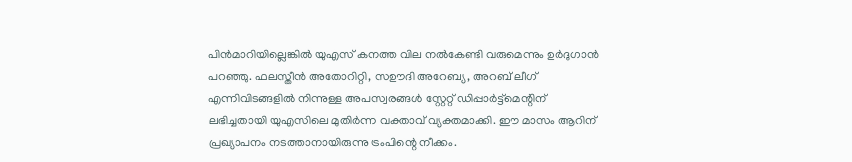പിന്‍മാറിയില്ലെങ്കില്‍ യുഎസ് കനത്ത വില നല്‍കേണ്ടി വരുമെന്നും ഉര്‍ദുഗാന്‍ പറഞ്ഞു. ഫലസ്തീന്‍ അതോറിറ്റി, സഊദി അറേബ്യ, അറബ് ലീഗ് എന്നിവിടങ്ങളില്‍ നിന്നുള്ള അപസ്വരങ്ങള്‍ സ്റ്റേറ്റ് ഡിപ്പാര്‍ട്ട്‌മെന്റിന് ലഭിച്ചതായി യുഎസിലെ മുതിര്‍ന്ന വക്താവ് വ്യക്തമാക്കി. ഈ മാസം ആറിന് പ്രഖ്യാപനം നടത്താനായിരുന്നു ട്രംപിന്റെ നീക്കം.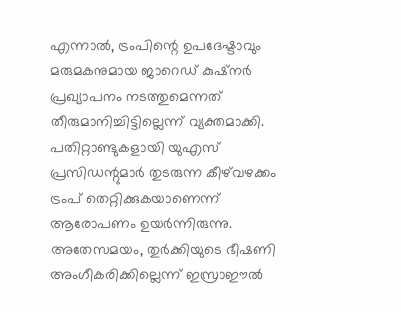എന്നാല്‍, ട്രംപിന്റെ ഉപദേഷ്ടാവും മരുമകനുമായ ജാറെഡ് കുഷ്‌നര്‍ പ്രഖ്യാപനം നടത്തുമെന്നത് തീരുമാനിച്ചിട്ടില്ലെന്ന് വ്യക്തമാക്കി. പതിറ്റാണ്ടുകളായി യുഎസ് പ്രസിഡന്റുമാര്‍ തുടരുന്ന കീഴ്‌വഴക്കം ട്രംപ് തെറ്റിക്കുകയാണെന്ന് ആരോപണം ഉയര്‍ന്നിരുന്നു. അതേസമയം, തുര്‍ക്കിയുടെ ഭീഷണി അംഗീകരിക്കില്ലെന്ന് ഇസ്രാഈല്‍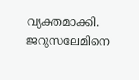വ്യക്തമാക്കി. ജറുസലേമിനെ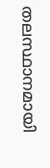തലസ്ഥാനമായി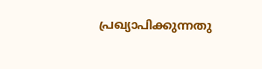പ്രഖ്യാപിക്കുന്നതു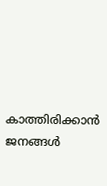കാത്തിരിക്കാന്‍ ജനങ്ങള്‍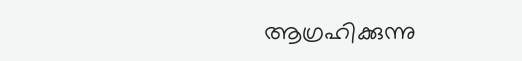ആഗ്രഹിക്കുന്നു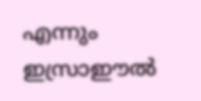എന്നും ഇസ്രാഈല്‍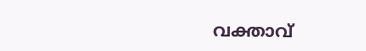വക്താവ്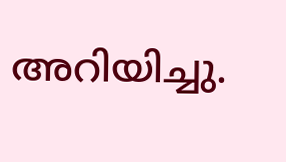അറിയിച്ചു.